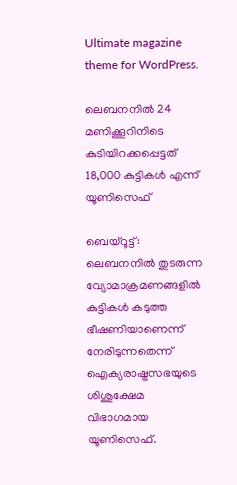Ultimate magazine theme for WordPress.

ലെബനനിൽ 24 മണിക്കൂറിനിടെ കുടിയിറക്കപ്പെട്ടത് 18,000 കുട്ടികൾ എന്ന് യൂണിസെഫ്

ബെയ്റൂട്ട്: ലെബനനിൽ തുടരുന്ന വ്യോമാക്രമണങ്ങളിൽ കുട്ടികൾ കടുത്ത ഭീഷണിയാണെന്ന് നേരിടുന്നതെന്ന് ഐക്യരാഷ്ട്രസഭയുടെ ശിശുക്ഷേമ വിഭാഗമായ യൂണിസെഫ്.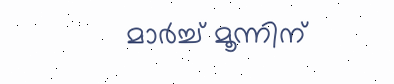മാർച്ച് മൂന്നിന്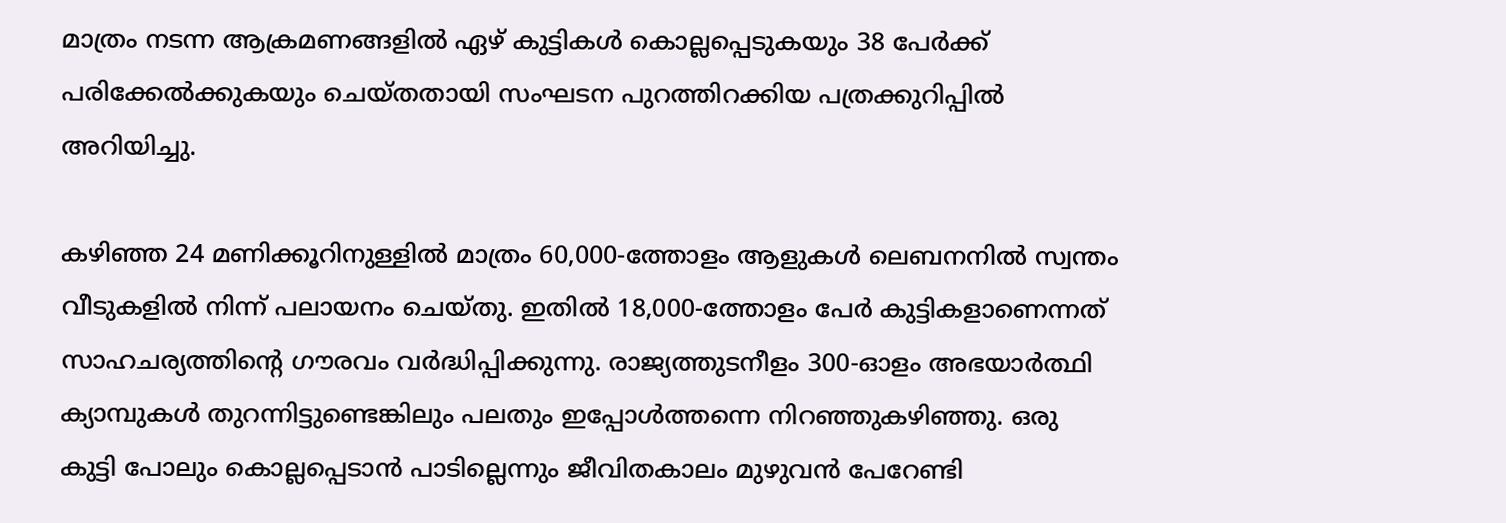മാത്രം നടന്ന ആക്രമണങ്ങളിൽ ഏഴ് കുട്ടികൾ കൊല്ലപ്പെടുകയും 38 പേർക്ക് പരിക്കേൽക്കുകയും ചെയ്തതായി സംഘടന പുറത്തിറക്കിയ പത്രക്കുറിപ്പിൽ അറിയിച്ചു.

കഴിഞ്ഞ 24 മണിക്കൂറിനുള്ളിൽ മാത്രം 60,000-ത്തോളം ആളുകൾ ലെബനനിൽ സ്വന്തം വീടുകളിൽ നിന്ന് പലായനം ചെയ്തു. ഇതിൽ 18,000-ത്തോളം പേർ കുട്ടികളാണെന്നത് സാഹചര്യത്തിന്റെ ഗൗരവം വർദ്ധിപ്പിക്കുന്നു. രാജ്യത്തുടനീളം 300-ഓളം അഭയാർത്ഥി ക്യാമ്പുകൾ തുറന്നിട്ടുണ്ടെങ്കിലും പലതും ഇപ്പോൾത്തന്നെ നിറഞ്ഞുകഴിഞ്ഞു. ഒരു കുട്ടി പോലും കൊല്ലപ്പെടാൻ പാടില്ലെന്നും ജീവിതകാലം മുഴുവൻ പേറേണ്ടി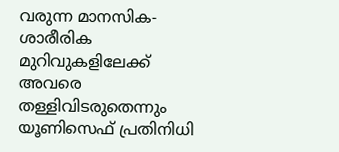വരുന്ന മാനസിക-ശാരീരിക മുറിവുകളിലേക്ക് അവരെ തള്ളിവിടരുതെന്നും യൂണിസെഫ് പ്രതിനിധി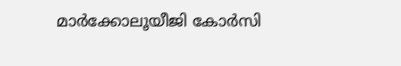മാർക്കോലൂയീജി കോർസി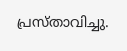പ്രസ്താവിച്ചു.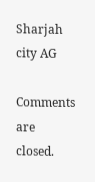Sharjah city AG

Comments are closed.